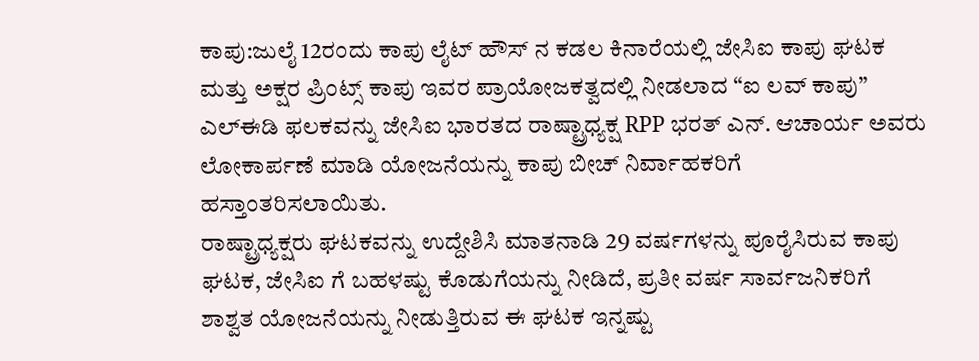ಕಾಪು:ಜುಲೈ 12ರಂದು ಕಾಪು ಲೈಟ್ ಹೌಸ್ ನ ಕಡಲ ಕಿನಾರೆಯಲ್ಲಿ ಜೇಸಿಐ ಕಾಪು ಘಟಕ ಮತ್ತು ಅಕ್ಷರ ಪ್ರಿಂಟ್ಸ್ ಕಾಪು ಇವರ ಪ್ರಾಯೋಜಕತ್ವದಲ್ಲಿ ನೀಡಲಾದ “ಐ ಲವ್ ಕಾಪು” ಎಲ್ಈಡಿ ಫಲಕವನ್ನು ಜೇಸಿಐ ಭಾರತದ ರಾಷ್ಟ್ರಾಧ್ಯಕ್ಷ RPP ಭರತ್ ಎನ್. ಆಚಾರ್ಯ ಅವರು ಲೋಕಾರ್ಪಣೆ ಮಾಡಿ ಯೋಜನೆಯನ್ನು ಕಾಪು ಬೀಚ್ ನಿರ್ವಾಹಕರಿಗೆ ಹಸ್ತಾಂತರಿಸಲಾಯಿತು.
ರಾಷ್ಟ್ರಾಧ್ಯಕ್ಷರು ಘಟಕವನ್ನು ಉದ್ದೇಶಿಸಿ ಮಾತನಾಡಿ 29 ವರ್ಷಗಳನ್ನು ಪೂರೈಸಿರುವ ಕಾಪು ಘಟಕ, ಜೇಸಿಐ ಗೆ ಬಹಳಷ್ಟು ಕೊಡುಗೆಯನ್ನು ನೀಡಿದೆ, ಪ್ರತೀ ವರ್ಷ ಸಾರ್ವಜನಿಕರಿಗೆ ಶಾಶ್ವತ ಯೋಜನೆಯನ್ನು ನೀಡುತ್ತಿರುವ ಈ ಘಟಕ ಇನ್ನಷ್ಟು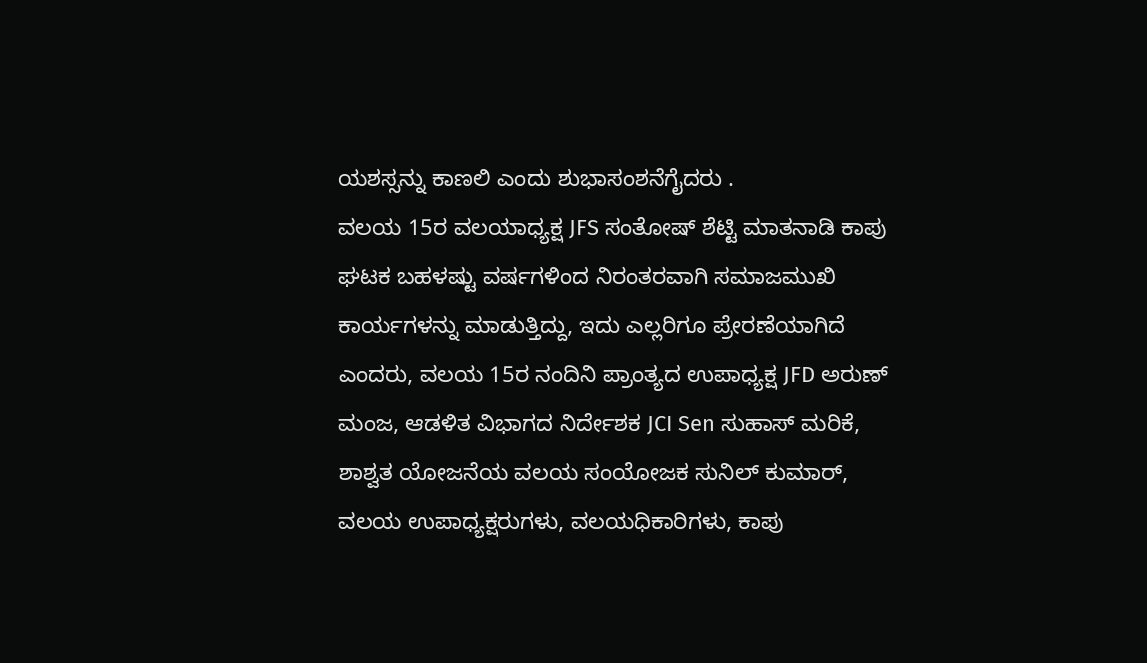ಯಶಸ್ಸನ್ನು ಕಾಣಲಿ ಎಂದು ಶುಭಾಸಂಶನೆಗೈದರು .
ವಲಯ 15ರ ವಲಯಾಧ್ಯಕ್ಷ JFS ಸಂತೋಷ್ ಶೆಟ್ಟಿ ಮಾತನಾಡಿ ಕಾಪು ಘಟಕ ಬಹಳಷ್ಟು ವರ್ಷಗಳಿಂದ ನಿರಂತರವಾಗಿ ಸಮಾಜಮುಖಿ ಕಾರ್ಯಗಳನ್ನು ಮಾಡುತ್ತಿದ್ದು, ಇದು ಎಲ್ಲರಿಗೂ ಪ್ರೇರಣೆಯಾಗಿದೆ ಎಂದರು, ವಲಯ 15ರ ನಂದಿನಿ ಪ್ರಾಂತ್ಯದ ಉಪಾಧ್ಯಕ್ಷ JFD ಅರುಣ್ ಮಂಜ, ಆಡಳಿತ ವಿಭಾಗದ ನಿರ್ದೇಶಕ JCI Sen ಸುಹಾಸ್ ಮರಿಕೆ, ಶಾಶ್ವತ ಯೋಜನೆಯ ವಲಯ ಸಂಯೋಜಕ ಸುನಿಲ್ ಕುಮಾರ್, ವಲಯ ಉಪಾಧ್ಯಕ್ಷರುಗಳು, ವಲಯಧಿಕಾರಿಗಳು, ಕಾಪು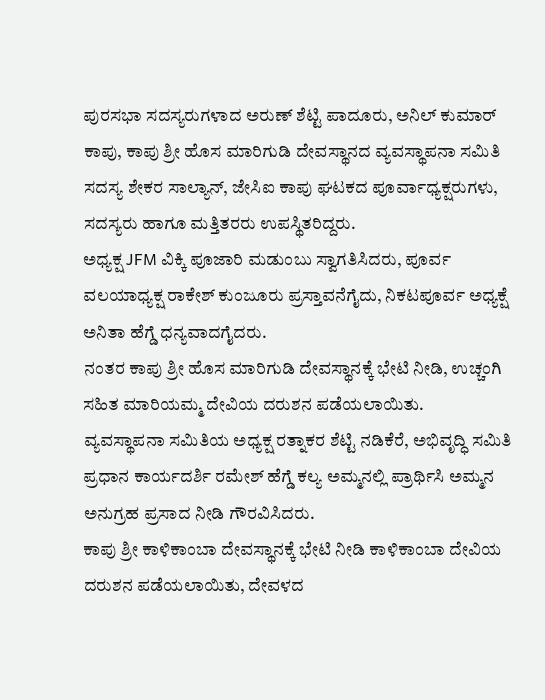ಪುರಸಭಾ ಸದಸ್ಯರುಗಳಾದ ಅರುಣ್ ಶೆಟ್ಟಿ ಪಾದೂರು, ಅನಿಲ್ ಕುಮಾರ್ ಕಾಪು, ಕಾಪು ಶ್ರೀ ಹೊಸ ಮಾರಿಗುಡಿ ದೇವಸ್ಥಾನದ ವ್ಯವಸ್ಥಾಪನಾ ಸಮಿತಿ ಸದಸ್ಯ ಶೇಕರ ಸಾಲ್ಯಾನ್, ಜೇಸಿಐ ಕಾಪು ಘಟಕದ ಪೂರ್ವಾಧ್ಯಕ್ಷರುಗಳು, ಸದಸ್ಯರು ಹಾಗೂ ಮತ್ತಿತರರು ಉಪಸ್ಥಿತರಿದ್ದರು.
ಅಧ್ಯಕ್ಷ JFM ವಿಕ್ಕಿ ಪೂಜಾರಿ ಮಡುಂಬು ಸ್ವಾಗತಿಸಿದರು, ಪೂರ್ವ ವಲಯಾಧ್ಯಕ್ಷ ರಾಕೇಶ್ ಕುಂಜೂರು ಪ್ರಸ್ತಾವನೆಗೈದು, ನಿಕಟಪೂರ್ವ ಅಧ್ಯಕ್ಷೆ ಅನಿತಾ ಹೆಗ್ಡೆ ಧನ್ಯವಾದಗೈದರು.
ನಂತರ ಕಾಪು ಶ್ರೀ ಹೊಸ ಮಾರಿಗುಡಿ ದೇವಸ್ಥಾನಕ್ಕೆ ಭೇಟಿ ನೀಡಿ, ಉಚ್ಚಂಗಿ ಸಹಿತ ಮಾರಿಯಮ್ಮ ದೇವಿಯ ದರುಶನ ಪಡೆಯಲಾಯಿತು.
ವ್ಯವಸ್ಥಾಪನಾ ಸಮಿತಿಯ ಅಧ್ಯಕ್ಷ ರತ್ನಾಕರ ಶೆಟ್ಟಿ ನಡಿಕೆರೆ, ಅಭಿವೃದ್ಧಿ ಸಮಿತಿ ಪ್ರಧಾನ ಕಾರ್ಯದರ್ಶಿ ರಮೇಶ್ ಹೆಗ್ಡೆ ಕಲ್ಯ ಅಮ್ಮನಲ್ಲಿ ಪ್ರಾರ್ಥಿಸಿ ಅಮ್ಮನ ಅನುಗ್ರಹ ಪ್ರಸಾದ ನೀಡಿ ಗೌರವಿಸಿದರು.
ಕಾಪು ಶ್ರೀ ಕಾಳಿಕಾಂಬಾ ದೇವಸ್ಥಾನಕ್ಕೆ ಭೇಟಿ ನೀಡಿ ಕಾಳಿಕಾಂಬಾ ದೇವಿಯ ದರುಶನ ಪಡೆಯಲಾಯಿತು, ದೇವಳದ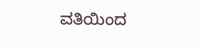ವತಿಯಿಂದ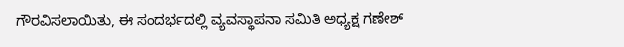ಗೌರವಿಸಲಾಯಿತು, ಈ ಸಂದರ್ಭದಲ್ಲಿ ವ್ಯವಸ್ಥಾಪನಾ ಸಮಿತಿ ಅಧ್ಯಕ್ಷ ಗಣೇಶ್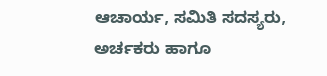ಆಚಾರ್ಯ, ಸಮಿತಿ ಸದಸ್ಯರು, ಅರ್ಚಕರು ಹಾಗೂ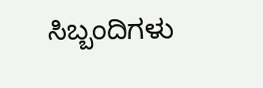ಸಿಬ್ಬಂದಿಗಳು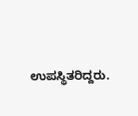ಉಪಸ್ಥಿತರಿದ್ದರು.